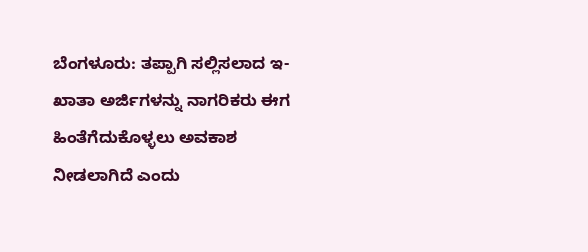ಬೆಂಗಳೂರು: ತಪ್ಪಾಗಿ ಸಲ್ಲಿಸಲಾದ ಇ-ಖಾತಾ ಅರ್ಜಿಗಳನ್ನು ನಾಗರಿಕರು ಈಗ ಹಿಂತೆಗೆದುಕೊಳ್ಳಲು ಅವಕಾಶ ನೀಡಲಾಗಿದೆ ಎಂದು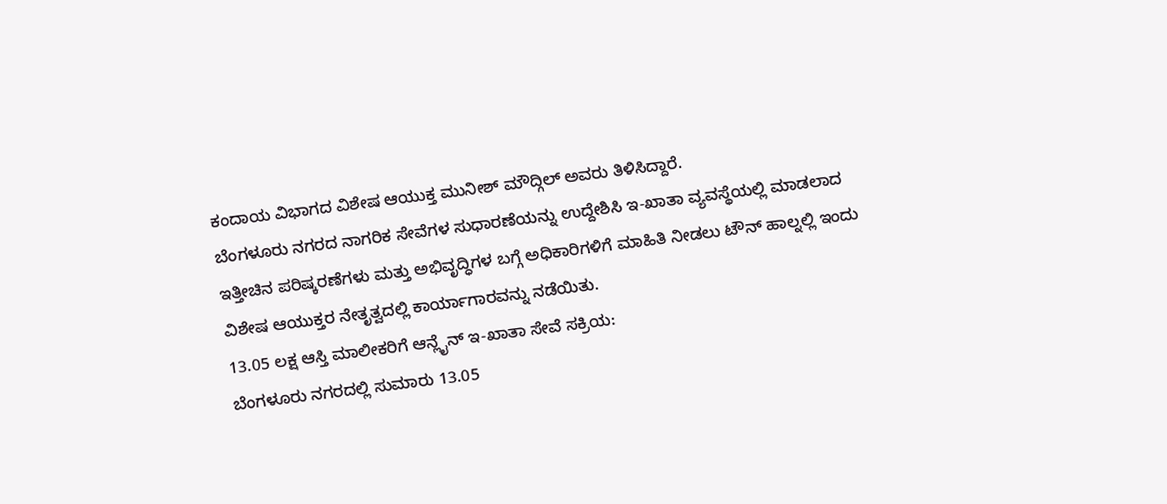ಕಂದಾಯ ವಿಭಾಗದ ವಿಶೇಷ ಆಯುಕ್ತ ಮುನೀಶ್ ಮೌದ್ಗಿಲ್ ಅವರು ತಿಳಿಸಿದ್ದಾರೆ.
ಬೆಂಗಳೂರು ನಗರದ ನಾಗರಿಕ ಸೇವೆಗಳ ಸುಧಾರಣೆಯನ್ನು ಉದ್ದೇಶಿಸಿ ಇ-ಖಾತಾ ವ್ಯವಸ್ಥೆಯಲ್ಲಿ ಮಾಡಲಾದ ಇತ್ತೀಚಿನ ಪರಿಷ್ಕರಣೆಗಳು ಮತ್ತು ಅಭಿವೃದ್ಧಿಗಳ ಬಗ್ಗೆ ಅಧಿಕಾರಿಗಳಿಗೆ ಮಾಹಿತಿ ನೀಡಲು ಟೌನ್ ಹಾಲ್ನಲ್ಲಿ ಇಂದು ವಿಶೇಷ ಆಯುಕ್ತರ ನೇತೃತ್ವದಲ್ಲಿ ಕಾರ್ಯಾಗಾರವನ್ನು ನಡೆಯಿತು.
13.05 ಲಕ್ಷ ಆಸ್ತಿ ಮಾಲೀಕರಿಗೆ ಆನ್ಲೈನ್ ಇ-ಖಾತಾ ಸೇವೆ ಸಕ್ರಿಯ:
ಬೆಂಗಳೂರು ನಗರದಲ್ಲಿ ಸುಮಾರು 13.05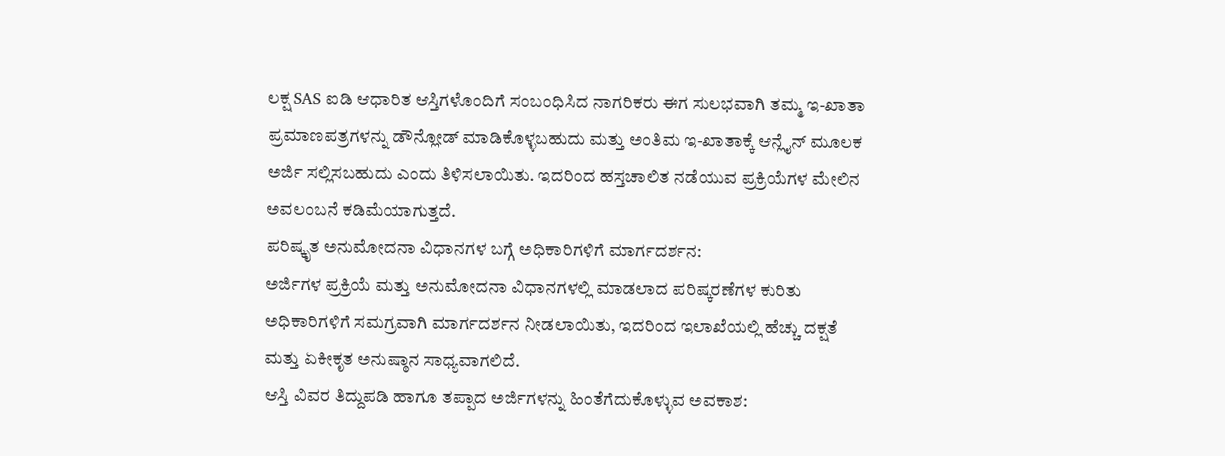ಲಕ್ಷ SAS ಐಡಿ ಆಧಾರಿತ ಆಸ್ತಿಗಳೊಂದಿಗೆ ಸಂಬಂಧಿಸಿದ ನಾಗರಿಕರು ಈಗ ಸುಲಭವಾಗಿ ತಮ್ಮ ಇ-ಖಾತಾ ಪ್ರಮಾಣಪತ್ರಗಳನ್ನು ಡೌನ್ಲೋಡ್ ಮಾಡಿಕೊಳ್ಳಬಹುದು ಮತ್ತು ಅಂತಿಮ ಇ-ಖಾತಾಕ್ಕೆ ಆನ್ಲೈನ್ ಮೂಲಕ ಅರ್ಜಿ ಸಲ್ಲಿಸಬಹುದು ಎಂದು ತಿಳಿಸಲಾಯಿತು. ಇದರಿಂದ ಹಸ್ತಚಾಲಿತ ನಡೆಯುವ ಪ್ರಕ್ರಿಯೆಗಳ ಮೇಲಿನ ಅವಲಂಬನೆ ಕಡಿಮೆಯಾಗುತ್ತದೆ.
ಪರಿಷ್ಕೃತ ಅನುಮೋದನಾ ವಿಧಾನಗಳ ಬಗ್ಗೆ ಅಧಿಕಾರಿಗಳಿಗೆ ಮಾರ್ಗದರ್ಶನ:
ಅರ್ಜಿಗಳ ಪ್ರಕ್ರಿಯೆ ಮತ್ತು ಅನುಮೋದನಾ ವಿಧಾನಗಳಲ್ಲಿ ಮಾಡಲಾದ ಪರಿಷ್ಕರಣೆಗಳ ಕುರಿತು ಅಧಿಕಾರಿಗಳಿಗೆ ಸಮಗ್ರವಾಗಿ ಮಾರ್ಗದರ್ಶನ ನೀಡಲಾಯಿತು, ಇದರಿಂದ ಇಲಾಖೆಯಲ್ಲಿ ಹೆಚ್ಚು ದಕ್ಷತೆ ಮತ್ತು ಏಕೀಕೃತ ಅನುಷ್ಠಾನ ಸಾಧ್ಯವಾಗಲಿದೆ.
ಆಸ್ತಿ ವಿವರ ತಿದ್ದುಪಡಿ ಹಾಗೂ ತಪ್ಪಾದ ಅರ್ಜಿಗಳನ್ನು ಹಿಂತೆಗೆದುಕೊಳ್ಳುವ ಅವಕಾಶ: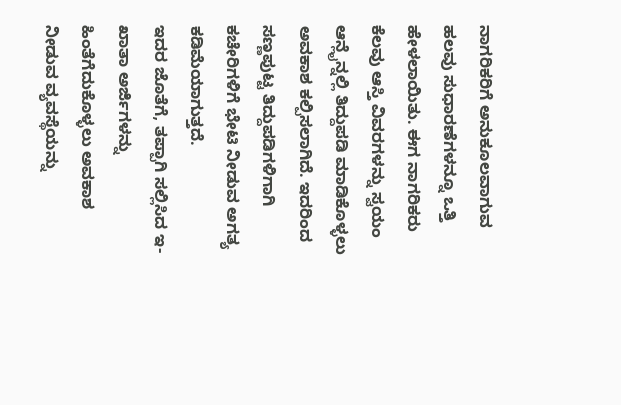ನಾಗರಿಕರಿಗೆ ಅನುಕೂಲವಾಗುವ ಹಲವು ಸುಧಾರಣೆಗಳನ್ನೂ ಒತ್ತಿ ಹೇಳಲಾಯಿತು. ಈಗ ನಾಗರಿಕರು ಕೆಲವು ಆಸ್ತಿ ವಿವರಗಳನ್ನು ಸ್ವಯಂ ಆನ್ಲೈನ್ನಲ್ಲಿ ತಿದ್ದುಪಡಿ ಮಾಡಿಕೊಳ್ಳಲು ಅವಕಾಶ ಕಲ್ಪಿಸಲಾಗಿದೆ. ಇದರಿಂದ ಸಣ್ಣಪುಟ್ಟ ತಿದ್ದುಪಡಿಗಳಿಗಾಗಿ ಕಚೇರಿಗಳಿಗೆ ಭೇಟಿ ನೀಡುವ ಅಗತ್ಯ ಕಡಿಮೆಯಾಗುತ್ತದೆ.
ಇದರ ಜೊತೆಗೆ, ತಪ್ಪಾಗಿ ಸಲ್ಲಿಸಿದ ಇ-ಖಾತಾ ಅರ್ಜಿಗಳನ್ನು ಹಿಂತೆಗೆದುಕೊಳ್ಳಲು ಅವಕಾಶ ನೀಡುವ ವ್ಯವಸ್ಥೆಯನ್ನು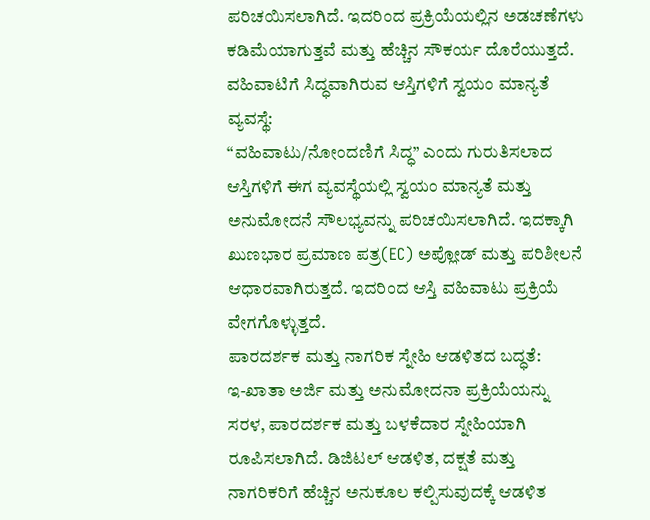ಪರಿಚಯಿಸಲಾಗಿದೆ. ಇದರಿಂದ ಪ್ರಕ್ರಿಯೆಯಲ್ಲಿನ ಅಡಚಣೆಗಳು ಕಡಿಮೆಯಾಗುತ್ತವೆ ಮತ್ತು ಹೆಚ್ಚಿನ ಸೌಕರ್ಯ ದೊರೆಯುತ್ತದೆ.
ವಹಿವಾಟಿಗೆ ಸಿದ್ಧವಾಗಿರುವ ಆಸ್ತಿಗಳಿಗೆ ಸ್ವಯಂ ಮಾನ್ಯತೆ ವ್ಯವಸ್ಥೆ:
“ವಹಿವಾಟು/ನೋಂದಣಿಗೆ ಸಿದ್ಧ” ಎಂದು ಗುರುತಿಸಲಾದ ಆಸ್ತಿಗಳಿಗೆ ಈಗ ವ್ಯವಸ್ಥೆಯಲ್ಲಿ ಸ್ವಯಂ ಮಾನ್ಯತೆ ಮತ್ತು ಅನುಮೋದನೆ ಸೌಲಭ್ಯವನ್ನು ಪರಿಚಯಿಸಲಾಗಿದೆ. ಇದಕ್ಕಾಗಿ ಖುಣಭಾರ ಪ್ರಮಾಣ ಪತ್ರ(EC) ಅಪ್ಲೋಡ್ ಮತ್ತು ಪರಿಶೀಲನೆ ಆಧಾರವಾಗಿರುತ್ತದೆ. ಇದರಿಂದ ಆಸ್ತಿ ವಹಿವಾಟು ಪ್ರಕ್ರಿಯೆ ವೇಗಗೊಳ್ಳುತ್ತದೆ.
ಪಾರದರ್ಶಕ ಮತ್ತು ನಾಗರಿಕ ಸ್ನೇಹಿ ಆಡಳಿತದ ಬದ್ಧತೆ:
ಇ-ಖಾತಾ ಅರ್ಜಿ ಮತ್ತು ಅನುಮೋದನಾ ಪ್ರಕ್ರಿಯೆಯನ್ನು ಸರಳ, ಪಾರದರ್ಶಕ ಮತ್ತು ಬಳಕೆದಾರ ಸ್ನೇಹಿಯಾಗಿ ರೂಪಿಸಲಾಗಿದೆ. ಡಿಜಿಟಲ್ ಆಡಳಿತ, ದಕ್ಷತೆ ಮತ್ತು ನಾಗರಿಕರಿಗೆ ಹೆಚ್ಚಿನ ಅನುಕೂಲ ಕಲ್ಪಿಸುವುದಕ್ಕೆ ಆಡಳಿತ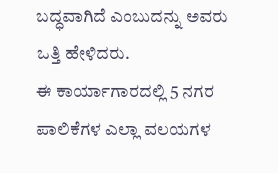ಬದ್ಧವಾಗಿದೆ ಎಂಬುದನ್ನು ಅವರು ಒತ್ತಿ ಹೇಳಿದರು.
ಈ ಕಾರ್ಯಾಗಾರದಲ್ಲಿ 5 ನಗರ ಪಾಲಿಕೆಗಳ ಎಲ್ಲಾ ವಲಯಗಳ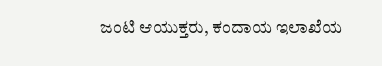ಜಂಟಿ ಆಯುಕ್ತರು, ಕಂದಾಯ ಇಲಾಖೆಯ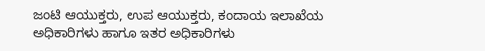ಜಂಟಿ ಆಯುಕ್ತರು, ಉಪ ಆಯುಕ್ತರು, ಕಂದಾಯ ಇಲಾಖೆಯ ಅಧಿಕಾರಿಗಳು ಹಾಗೂ ಇತರ ಅಧಿಕಾರಿಗಳು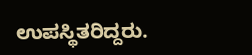ಉಪಸ್ಥಿತರಿದ್ದರು.